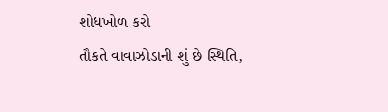શોધખોળ કરો
તૌકતે વાવાઝોડાની શું છે સ્થિતિ,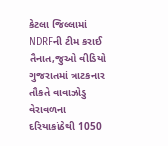કેટલા જિલ્લામાં NDRFની ટીમ કરાઈ તૈનાત,જુઓ વીડિયો
ગુજરાતમાં ત્રાટકનાર તૌકતે વાવાઝોડુ વેરાવળના દરિયાકાંઠેથી 1050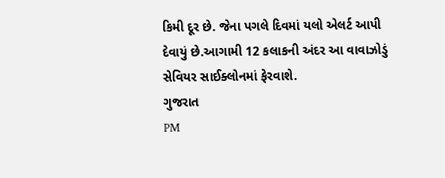કિમી દૂર છે. જેના પગલે દિવમાં યલો એલર્ટ આપી દેવાયું છે.આગામી 12 કલાકની અંદર આ વાવાઝોડું સેવિયર સાઈક્લોનમાં ફેરવાશે.
ગુજરાત
PM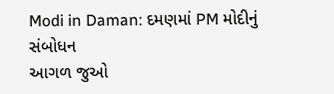Modi in Daman: દમણમાં PM મોદીનું સંબોધન
આગળ જુઓ